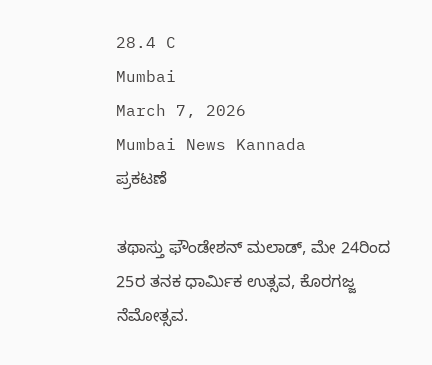28.4 C
Mumbai
March 7, 2026
Mumbai News Kannada
ಪ್ರಕಟಣೆ

ತಥಾಸ್ತು ಫೌಂಡೇಶನ್ ಮಲಾಡ್, ಮೇ 24ರಿಂದ 25ರ ತನಕ ಧಾರ್ಮಿಕ ಉತ್ಸವ, ಕೊರಗಜ್ಜ ನೆಮೋತ್ಸವ.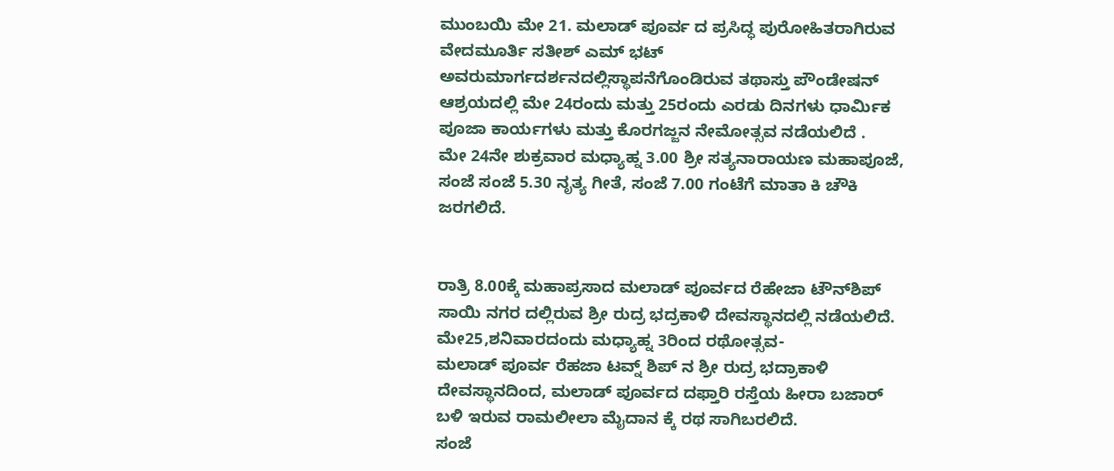ಮುಂಬಯಿ ಮೇ 21. ಮಲಾಡ್ ಪೂರ್ವ ದ ಪ್ರಸಿದ್ಧ ಪುರೋಹಿತರಾಗಿರುವ ವೇದಮೂರ್ತಿ ಸತೀಶ್ ಎಮ್ ಭಟ್ ಅವರುಮಾರ್ಗದರ್ಶನದಲ್ಲಿಸ್ಥಾಪನೆಗೊಂಡಿರುವ ತಥಾಸ್ತು ಪೌಂಡೇಷನ್ ಆಶ್ರಯದಲ್ಲಿ ಮೇ 24ರಂದು ಮತ್ತು 25ರಂದು ಎರಡು ದಿನಗಳು ಧಾರ್ಮಿಕ ಪೂಜಾ ಕಾರ್ಯಗಳು ಮತ್ತು ಕೊರಗಜ್ಜನ ನೇಮೋತ್ಸವ ನಡೆಯಲಿದೆ .
ಮೇ 24ನೇ ಶುಕ್ರವಾರ ಮಧ್ಯಾಹ್ನ 3.00 ಶ್ರೀ ಸತ್ಯನಾರಾಯಣ ಮಹಾಪೂಜೆ, ಸಂಜೆ ಸಂಜೆ 5.30 ನೃತ್ಯ ಗೀತೆ, ಸಂಜೆ 7.00 ಗಂಟೆಗೆ ಮಾತಾ ಕಿ ಚೌಕಿ ಜರಗಲಿದೆ.


ರಾತ್ರಿ 8.00ಕ್ಕೆ ಮಹಾಪ್ರಸಾದ ಮಲಾಡ್ ಪೂರ್ವದ ರೆಹೇಜಾ ಟೌನ್‌ಶಿಪ್ ಸಾಯಿ ನಗರ ದಲ್ಲಿರುವ ಶ್ರೀ ರುದ್ರ ಭದ್ರಕಾಳಿ ದೇವಸ್ಥಾನದಲ್ಲಿ ನಡೆಯಲಿದೆ.
ಮೇ25,ಶನಿವಾರದಂದು ಮಧ್ಯಾಹ್ನ 3ರಿಂದ ರಥೋತ್ಸವ-
ಮಲಾಡ್ ಪೂರ್ವ ರೆಹಜಾ ಟವ್ನ್ ಶಿಪ್ ನ ಶ್ರೀ ರುದ್ರ ಭದ್ರಾಕಾಳಿ ದೇವಸ್ಥಾನದಿಂದ, ಮಲಾಡ್ ಪೂರ್ವದ ದಫ್ತಾರಿ ರಸ್ತೆಯ ಹೀರಾ ಬಜಾರ್ ಬಳಿ ಇರುವ ರಾಮಲೀಲಾ ಮೈದಾನ ಕ್ಕೆ ರಥ ಸಾಗಿಬರಲಿದೆ.
ಸಂಜೆ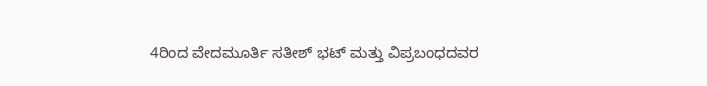4ರಿಂದ ವೇದಮೂರ್ತಿ ಸತೀಶ್ ಭಟ್ ಮತ್ತು ವಿಪ್ರಬಂಧದವರ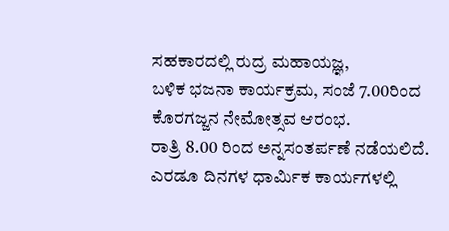ಸಹಕಾರದಲ್ಲಿ ರುದ್ರ ಮಹಾಯಜ್ಞ,
ಬಳಿಕ ಭಜನಾ ಕಾರ್ಯಕ್ರಮ, ಸಂಜೆ 7.00ರಿಂದ ಕೊರಗಜ್ಜನ ನೇಮೋತ್ಸವ ಆರಂಭ.
ರಾತ್ರಿ 8.00 ರಿಂದ ಅನ್ನಸಂತರ್ಪಣೆ ನಡೆಯಲಿದೆ.
ಎರಡೂ ದಿನಗಳ ಧಾರ್ಮಿಕ ಕಾರ್ಯಗಳಲ್ಲಿ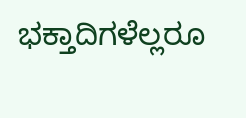ಭಕ್ತಾದಿಗಳೆಲ್ಲರೂ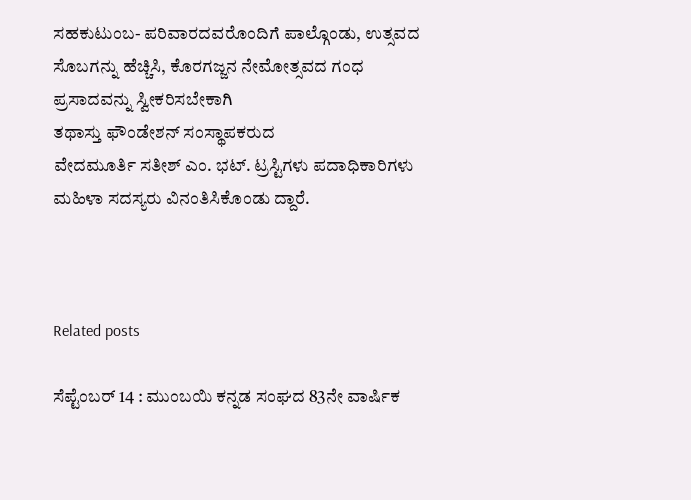ಸಹಕುಟುಂಬ- ಪರಿವಾರದವರೊಂದಿಗೆ ಪಾಲ್ಗೊಂಡು, ಉತ್ಸವದ ಸೊಬಗನ್ನು ಹೆಚ್ಚಿಸಿ, ಕೊರಗಜ್ಜನ ನೇಮೋತ್ಸವದ ಗಂಧ ಪ್ರಸಾದವನ್ನು ಸ್ವೀಕರಿಸಬೇಕಾಗಿ
ತಥಾಸ್ತು ಫೌಂಡೇಶನ್ ಸಂಸ್ಥಾಪಕರುದ
ವೇದಮೂರ್ತಿ ಸತೀಶ್ ಎಂ. ಭಟ್. ಟ್ರಸ್ಟಿಗಳು ಪದಾಧಿಕಾರಿಗಳು ಮಹಿಳಾ ಸದಸ್ಯರು ವಿನಂತಿಸಿಕೊಂಡು ದ್ದಾರೆ.



Related posts

ಸೆಪ್ಟೆಂಬರ್‌ 14 : ಮುಂಬಯಿ ಕನ್ನಡ ಸಂಘದ 83ನೇ ವಾರ್ಷಿಕ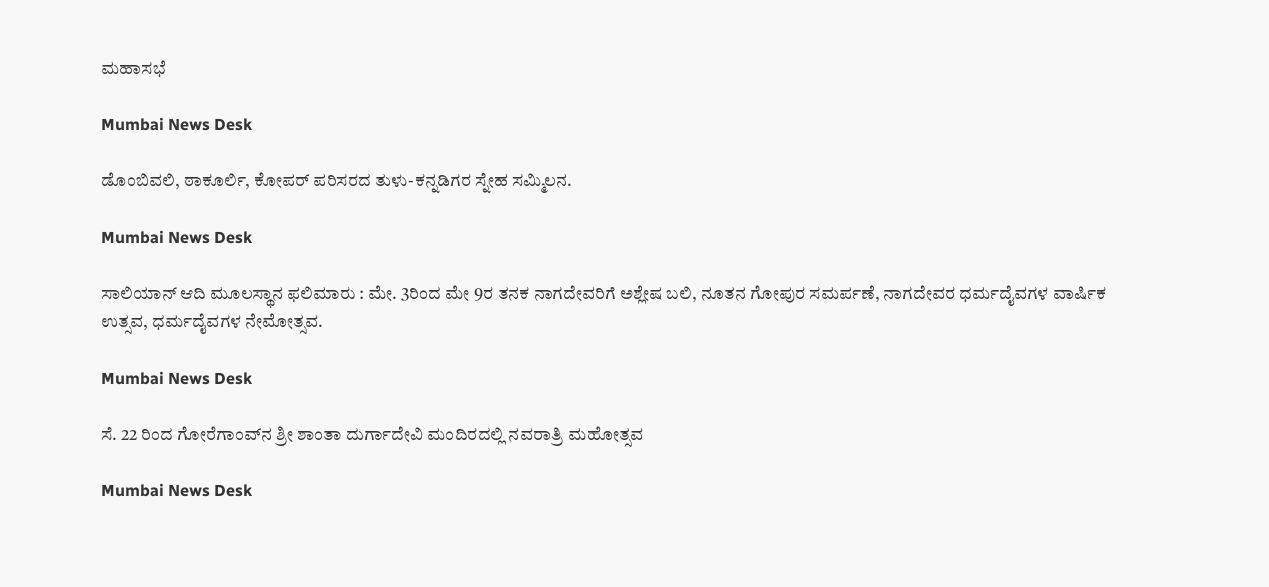ಮಹಾಸಭೆ

Mumbai News Desk

ಡೊಂಬಿವಲಿ, ಠಾಕೂರ್ಲಿ, ಕೋಪರ್ ಪರಿಸರದ ತುಳು-ಕನ್ನಡಿಗರ ಸ್ನೇಹ ಸಮ್ಮಿಲನ.

Mumbai News Desk

ಸಾಲಿಯಾನ್ ಆದಿ ಮೂಲಸ್ಥಾನ ಫಲಿಮಾರು : ಮೇ. 3ರಿಂದ ಮೇ 9ರ ತನಕ ನಾಗದೇವರಿಗೆ ಅಶ್ಲೇಷ ಬಲಿ, ನೂತನ ಗೋಪುರ ಸಮರ್ಪಣೆ, ನಾಗದೇವರ ಧರ್ಮದೈವಗಳ ವಾರ್ಷಿಕ ಉತ್ಸವ, ಧರ್ಮದೈವಗಳ ನೇಮೋತ್ಸವ.

Mumbai News Desk

ಸೆ. 22 ರಿಂದ ಗೋರೆಗಾಂವ್‌ನ ಶ್ರೀ ಶಾಂತಾ ದುರ್ಗಾದೇವಿ ಮಂದಿರದಲ್ಲಿ ನವರಾತ್ರಿ ಮಹೋತ್ಸವ

Mumbai News Desk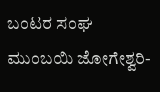ಬಂಟರ ಸಂಘ ಮುಂಬಯಿ ಜೋಗೇಶ್ವರಿ-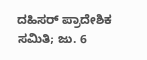ದಹಿಸರ್ ಪ್ರಾದೇಶಿಕ ಸಮಿತಿ; ಜು. 6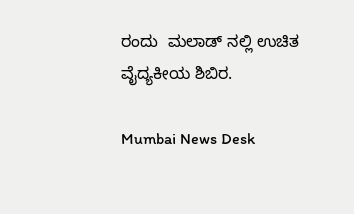ರಂದು  ಮಲಾಡ್ ನಲ್ಲಿ ಉಚಿತ ವೈದ್ಯಕೀಯ ಶಿಬಿರ.

Mumbai News Desk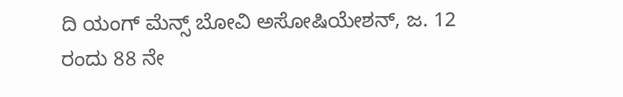ದಿ ಯಂಗ್ ಮೆನ್ಸ್ ಬೋವಿ ಅಸೋಷಿಯೇಶನ್, ಜ. 12 ರಂದು 88 ನೇ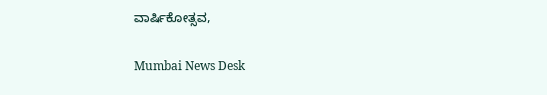ವಾರ್ಷಿಕೋತ್ಸವ,

Mumbai News Desk